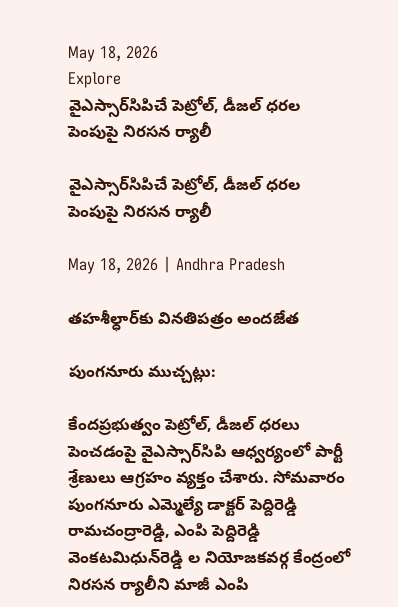May 18, 2026
Explore
వైఎస్సార్‌సిపిచే పెట్రోల్‌, డీజల్‌ ధరల పెంపుపై నిరసన ర్యాలీ

వైఎస్సార్‌సిపిచే పెట్రోల్‌, డీజల్‌ ధరల పెంపుపై నిరసన ర్యాలీ

May 18, 2026 | Andhra Pradesh

తహశీల్ధార్‌కు వినతిపత్రం అందజేత

పుంగనూరు ముచ్చట్లు:

కేందప్రభుత్వం పెట్రోల్‌, డీజల్‌ ధరలు పెంచడంపై వైఎస్సార్‌సిపి ఆధ్వర్యంలో పార్టీ శ్రేణులు ఆగ్రహం వ్యక్తం చేశారు. సోమవారం పుంగనూరు ఎమ్మెల్యే డాక్టర్‌ పెద్దిరెడ్డి రామచంద్రారెడ్డి, ఎంపి పెద్దిరెడ్డి వెంకటమిధున్‌రెడ్డి ల నియోజకవర్గ కేంద్రంలో నిరసన ర్యాలీని మాజీ ఎంపి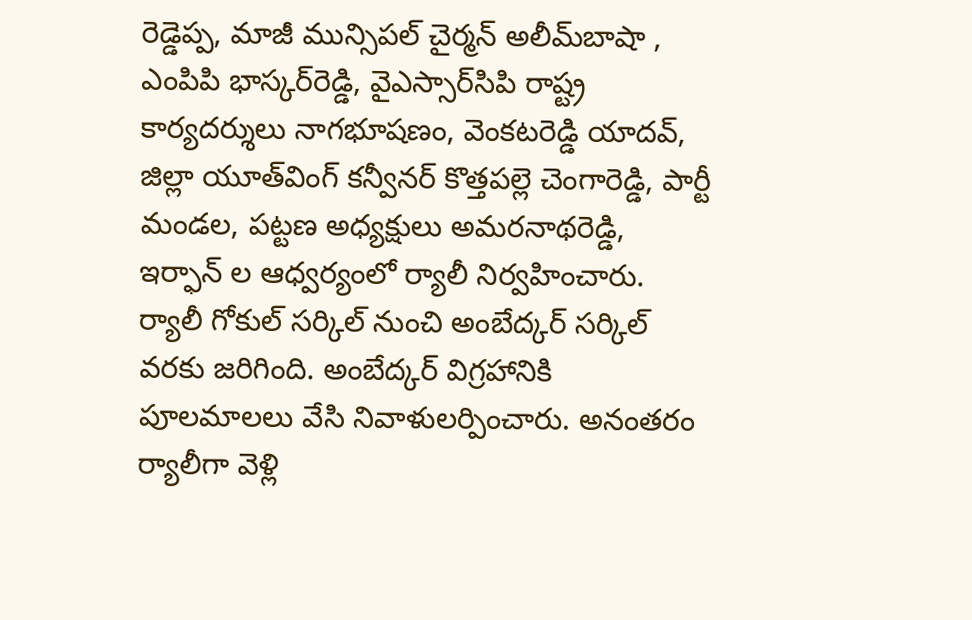రెడ్డెప్ప, మాజీ మున్సిపల్‌ చైర్మన్‌ అలీమ్‌బాషా , ఎంపిపి భాస్కర్‌రెడ్డి, వైఎస్సార్‌సిపి రాష్ట్ర కార్యదర్శులు నాగభూషణం, వెంకటరెడ్డి యాదవ్‌, జిల్లా యూత్‌వింగ్‌ కన్వీనర్‌ కొత్తపల్లె చెంగారెడ్డి, పార్టీ మండల, పట్టణ అధ్యక్షులు అమరనాథరెడ్డి, ఇర్ఫాన్‌ ల ఆధ్వర్యంలో ర్యాలీ నిర్వహించారు. ర్యాలీ గోకుల్‌ సర్కిల్‌ నుంచి అంబేద్కర్‌ సర్కిల్‌ వరకు జరిగింది. అంబేద్కర్‌ విగ్రహానికి పూలమాలలు వేసి నివాళులర్పించారు. అనంతరం ర్యాలీగా వెళ్లి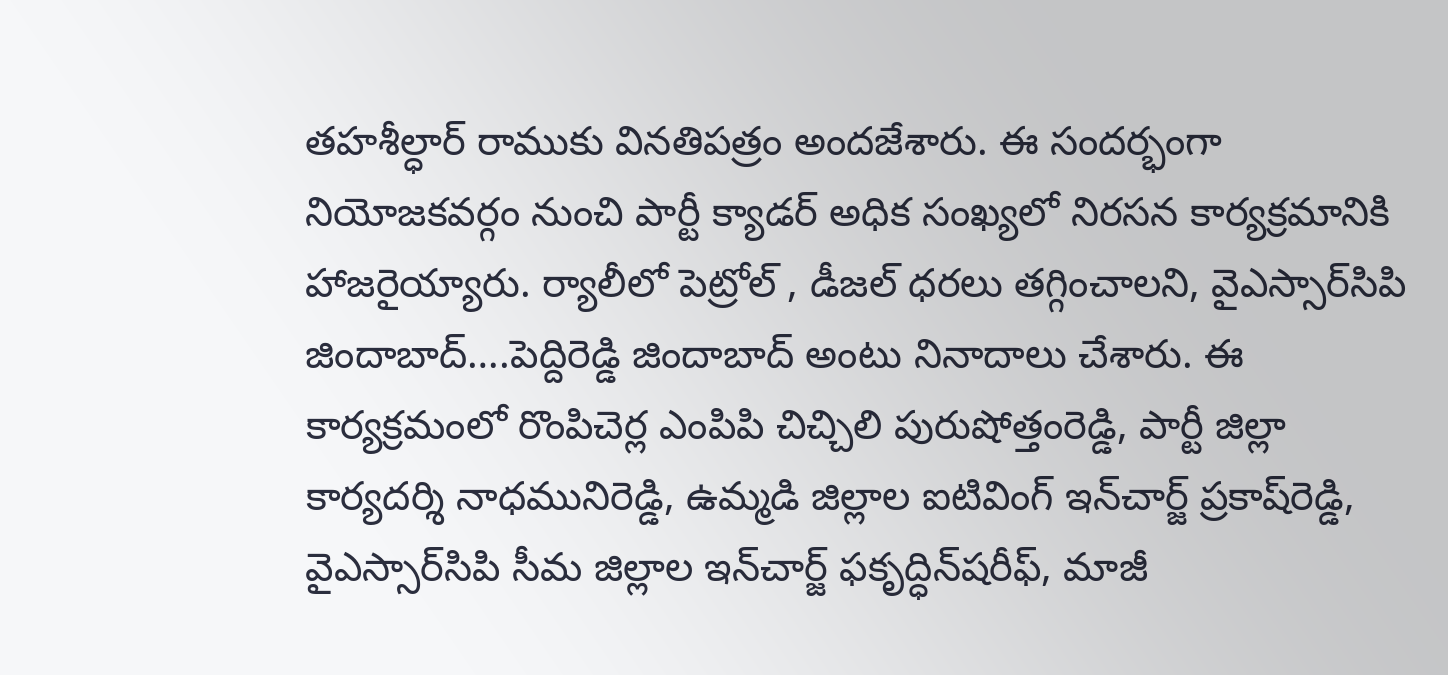తహశీల్ధార్‌ రాముకు వినతిపత్రం అందజేశారు. ఈ సందర్భంగా నియోజకవర్గం నుంచి పార్టీ క్యాడర్‌ అధిక సంఖ్యలో నిరసన కార్యక్రమానికి హాజరైయ్యారు. ర్యాలీలో పెట్రోల్‌ , డీజల్‌ ధరలు తగ్గించాలని, వైఎస్సార్‌సిపి జిందాబాద్‌….పెద్దిరెడ్డి జిందాబాద్‌ అంటు నినాదాలు చేశారు. ఈ కార్యక్రమంలో రొంపిచెర్ల ఎంపిపి చిచ్చిలి పురుషోత్తంరెడ్డి, పార్టీ జిల్లా కార్యదర్శి నాధమునిరెడ్డి, ఉమ్మడి జిల్లాల ఐటివింగ్‌ ఇన్‌చార్జ్ ప్రకాష్‌రెడ్డి, వైఎస్సార్‌సిపి సీమ జిల్లాల ఇన్‌చార్జ్ ఫకృద్ధిన్‌షరీఫ్‌, మాజీ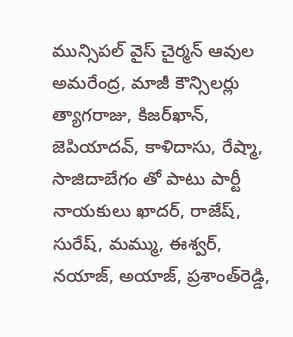మున్సిపల్‌ వైస్‌ చైర్మన్‌ ఆవుల అమరేంద్ర, మాజీ కౌన్సిలర్లు త్యాగరాజు, కిజర్‌ఖాన్‌, జెపియాదవ్‌, కాళిదాసు, రేష్మా, సాజిదాబేగం తో పాటు పార్టీ నాయకులు ఖాదర్‌, రాజేష్‌, సురేష్‌, మమ్ము, ఈశ్వర్‌, నయాజ్‌, అయాజ్‌, ప్రశాంత్‌రెడ్డి,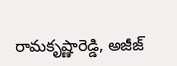రామకృష్ణారెడ్డి, అజీజ్‌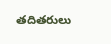తదితరులు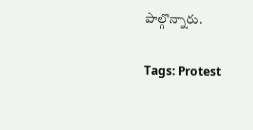పాల్గొన్నారు.

Tags: Protest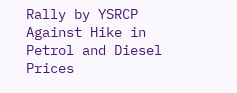Rally by YSRCP Against Hike in Petrol and Diesel Prices